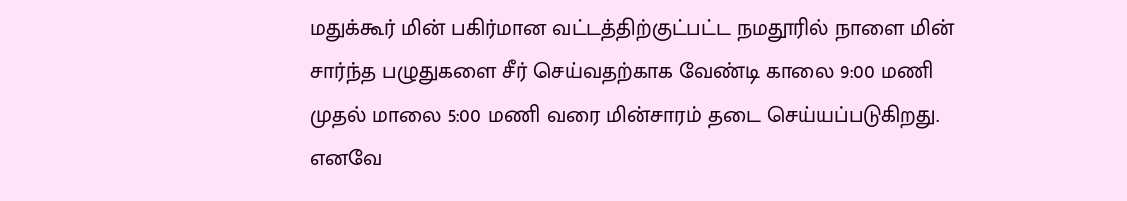மதுக்கூர் மின் பகிர்மான வட்டத்திற்குட்பட்ட நமதூரில் நாளை மின் சார்ந்த பழுதுகளை சீர் செய்வதற்காக வேண்டி காலை 9:00 மணி முதல் மாலை 5:00 மணி வரை மின்சாரம் தடை செய்யப்படுகிறது.
எனவே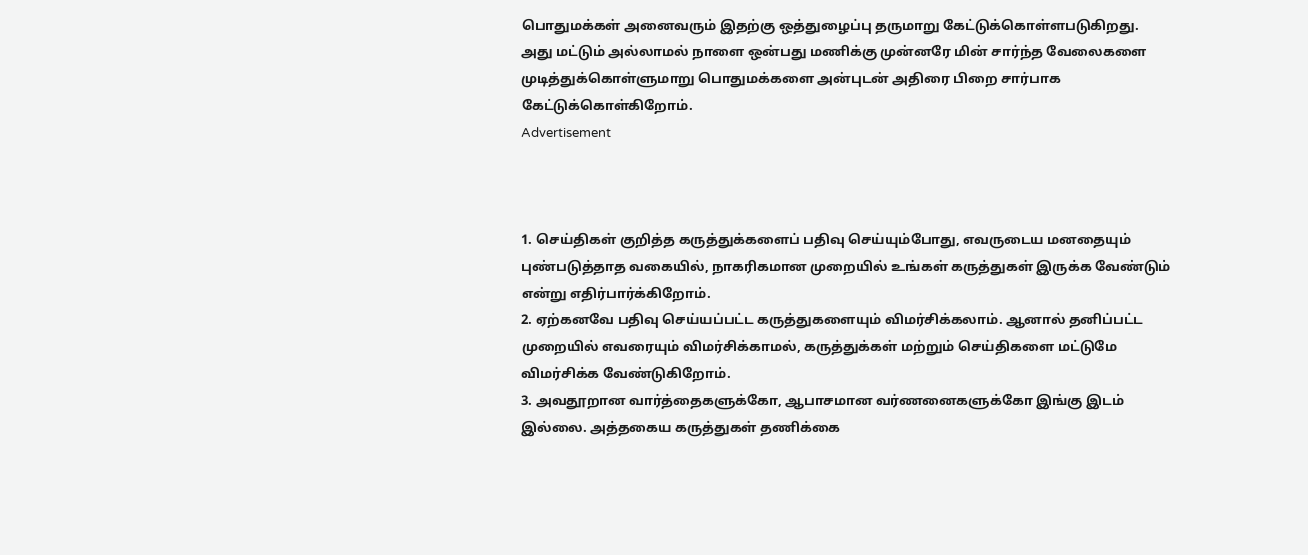பொதுமக்கள் அனைவரும் இதற்கு ஒத்துழைப்பு தருமாறு கேட்டுக்கொள்ளபடுகிறது.
அது மட்டும் அல்லாமல் நாளை ஒன்பது மணிக்கு முன்னரே மின் சார்ந்த வேலைகளை முடித்துக்கொள்ளுமாறு பொதுமக்களை அன்புடன் அதிரை பிறை சார்பாக கேட்டுக்கொள்கிறோம்.
Advertisement



1. செய்திகள் குறித்த கருத்துக்களைப் பதிவு செய்யும்போது, எவருடைய மனதையும் புண்படுத்தாத வகையில், நாகரிகமான முறையில் உங்கள் கருத்துகள் இருக்க வேண்டும் என்று எதிர்பார்க்கிறோம்.
2. ஏற்கனவே பதிவு செய்யப்பட்ட கருத்துகளையும் விமர்சிக்கலாம். ஆனால் தனிப்பட்ட முறையில் எவரையும் விமர்சிக்காமல், கருத்துக்கள் மற்றும் செய்திகளை மட்டுமே விமர்சிக்க வேண்டுகிறோம்.
3. அவதூறான வார்த்தைகளுக்கோ, ஆபாசமான வர்ணனைகளுக்கோ இங்கு இடம் இல்லை. அத்தகைய கருத்துகள் தணிக்கை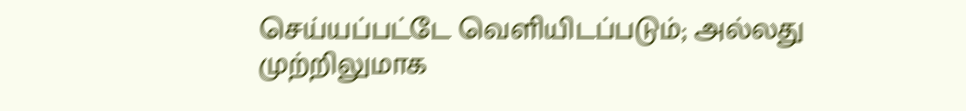செய்யப்பட்டே வெளியிடப்படும்; அல்லது முற்றிலுமாக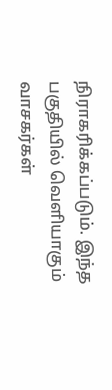நிராகரிக்கப்படும். இந்த பகுதியில் வெளியாகும் வாசகர்கள்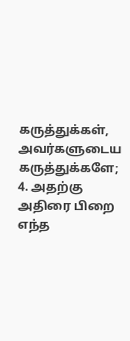கருத்துக்கள், அவர்களுடைய கருத்துக்களே;
4. அதற்கு அதிரை பிறை எந்த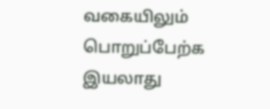வகையிலும் பொறுப்பேற்க இயலாது